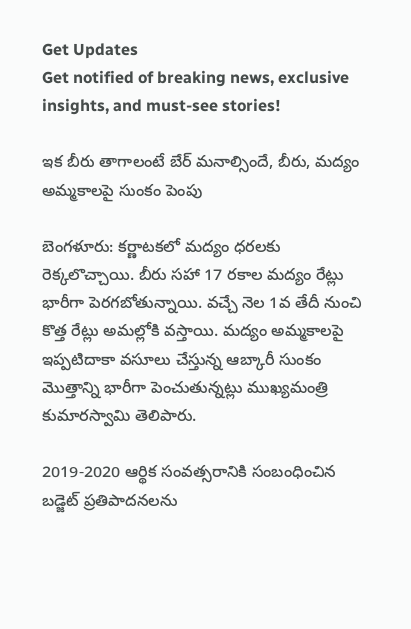Get Updates
Get notified of breaking news, exclusive insights, and must-see stories!

ఇక బీరు తాగాలంటే బేర్ మనాల్సిందే, బీరు, మద్యం అమ్మకాలపై సుంకం పెంపు

బెంగళూరు: కర్ణాటకలో మద్యం ధరలకు రెక్కలొచ్చాయి. బీరు సహా 17 రకాల మద్యం రేట్లు భారీగా పెరగబోతున్నాయి. వచ్చే నెల 1వ తేదీ నుంచి కొత్త రేట్లు అమల్లోకి వస్తాయి. మద్యం అమ్మకాలపై ఇప్పటిదాకా వసూలు చేస్తున్న ఆబ్కారీ సుంకం మొత్తాన్ని భారీగా పెంచుతున్నట్లు ముఖ్యమంత్రి కుమారస్వామి తెలిపారు.

2019-2020 ఆర్థిక సంవత్సరానికి సంబంధించిన బడ్జెట్ ప్రతిపాదనలను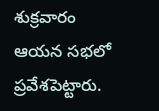శుక్రవారం ఆయన సభలో ప్రవేశపెట్టారు.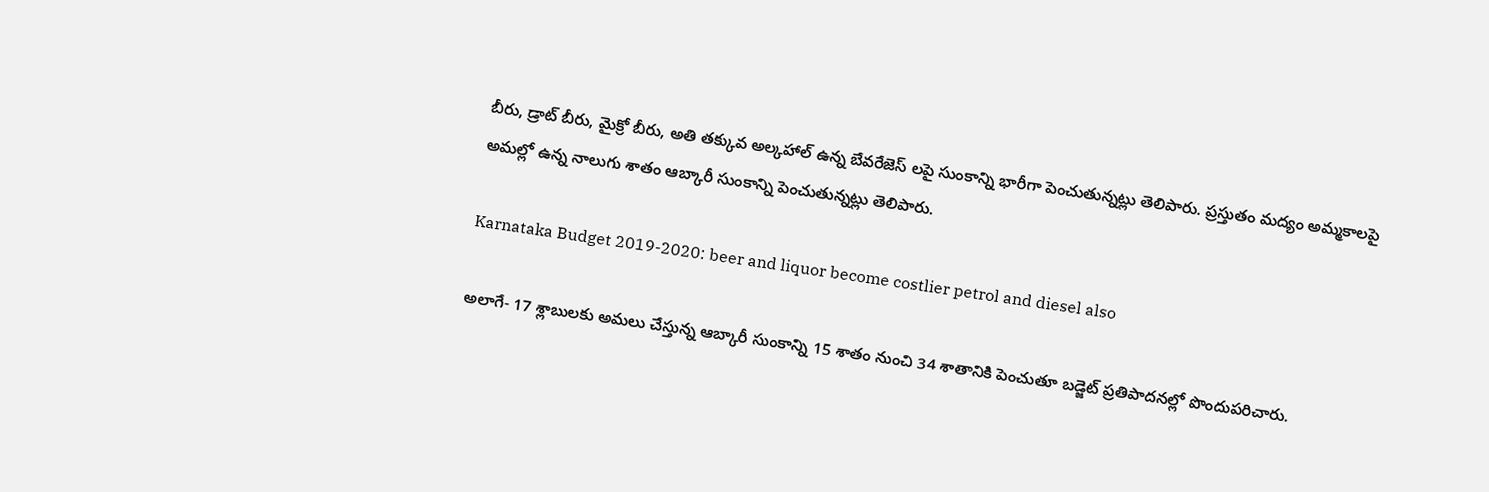బీరు, డ్రాట్ బీరు, మైక్రో బీరు, అతి తక్కువ అల్కహాల్ ఉన్న బేవరేజెస్ లపై సుంకాన్ని భారీగా పెంచుతున్నట్లు తెలిపారు. ప్రస్తుతం మద్యం అమ్మకాలపై అమల్లో ఉన్న నాలుగు శాతం ఆబ్కారీ సుంకాన్ని పెంచుతున్నట్లు తెలిపారు.

Karnataka Budget 2019-2020: beer and liquor become costlier petrol and diesel also

అలాగే- 17 శ్లాబులకు అమలు చేస్తున్న ఆబ్కారీ సుంకాన్ని 15 శాతం నుంచి 34 శాతానికి పెంచుతూ బడ్జెట్ ప్రతిపాదనల్లో పొందుపరిచారు.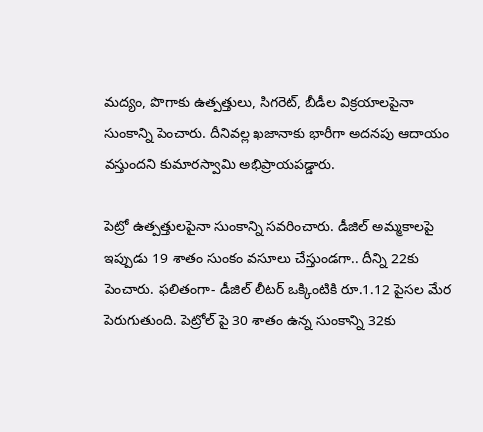మద్యం, పొగాకు ఉత్పత్తులు, సిగరెట్, బీడీల విక్రయాలపైనా సుంకాన్ని పెంచారు. దీనివల్ల ఖజానాకు భారీగా అదనపు ఆదాయం వస్తుందని కుమారస్వామి అభిప్రాయపడ్డారు.

పెట్రో ఉత్పత్తులపైనా సుంకాన్ని సవరించారు. డీజిల్ అమ్మకాలపై ఇప్పుడు 19 శాతం సుంకం వసూలు చేస్తుండగా.. దీన్ని 22కు పెంచారు. ఫలితంగా- డీజిల్ లీటర్ ఒక్కింటికి రూ.1.12 పైసల మేర పెరుగుతుంది. పెట్రోల్ పై 30 శాతం ఉన్న సుంకాన్ని 32కు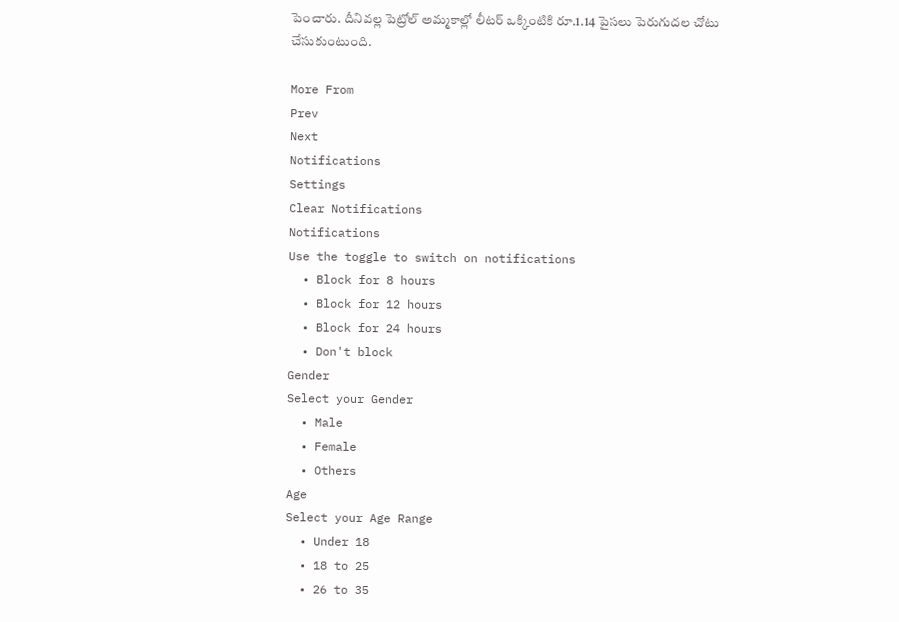పెంచారు. దీనివల్ల పెట్రోల్ అమ్మకాల్లో లీటర్ ఒక్కింటికి రూ.1.14 పైసలు పెరుగుదల చోటు చేసుకుంటుంది.

More From
Prev
Next
Notifications
Settings
Clear Notifications
Notifications
Use the toggle to switch on notifications
  • Block for 8 hours
  • Block for 12 hours
  • Block for 24 hours
  • Don't block
Gender
Select your Gender
  • Male
  • Female
  • Others
Age
Select your Age Range
  • Under 18
  • 18 to 25
  • 26 to 35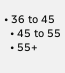• 36 to 45
  • 45 to 55
  • 55+